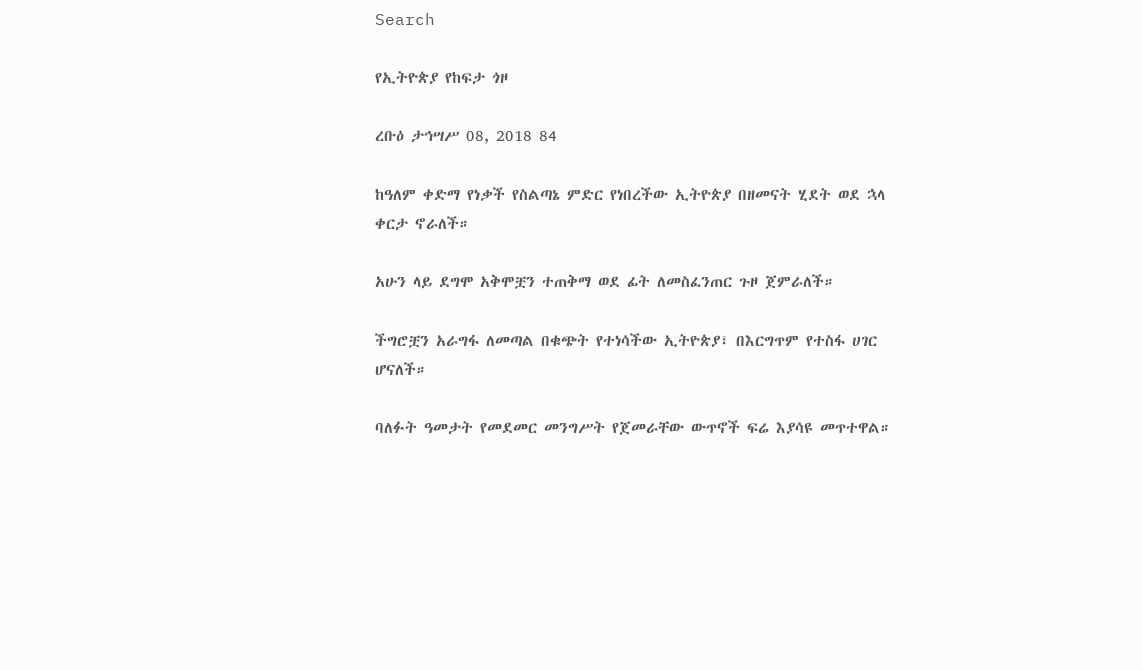Search

የኢትዮጵያ የከፍታ ጎዞ

ረቡዕ ታኅሣሥ 08, 2018 84

ከዓለም ቀድማ የነቃች የስልጣኔ ምድር የነበረችው ኢትዮጵያ በዘመናት ሂደት ወደ ኋላ ቀርታ ኖራለች።

አሁን ላይ ደግሞ አቅሞቿን ተጠቅማ ወደ ፊት ለመስፈንጠር ጉዞ ጀምራለች።

ችግሮቿን አራግፋ ለመጣል በቁጭት የተነሳችው ኢትዮጵያ፣ በእርግጥም የተስፋ ሀገር ሆናለች።

ባለፉት ዓመታት የመደመር መንግሥት የጀመራቸው ውጥኖች ፍሬ እያሳዩ መጥተዋል።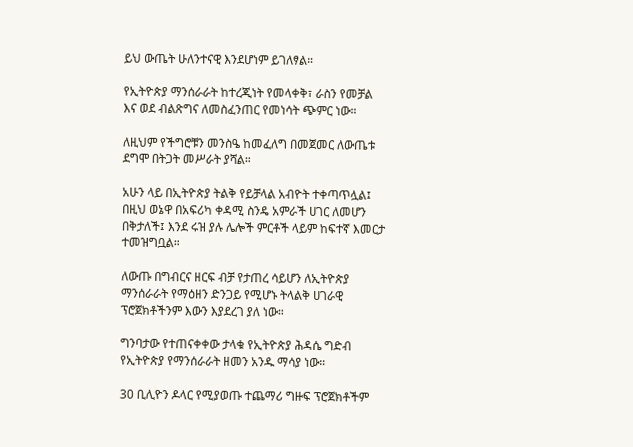ይህ ውጤት ሁለንተናዊ እንደሆነም ይገለፃል።

የኢትዮጵያ ማንሰራራት ከተረጂነት የመላቀቅ፣ ራስን የመቻል እና ወደ ብልጽግና ለመስፈንጠር የመነሳት ጭምር ነው።

ለዚህም የችግሮቹን መንስዔ ከመፈለግ በመጀመር ለውጤቱ ደግሞ በትጋት መሥራት ያሻል።

አሁን ላይ በኢትዮጵያ ትልቅ የይቻላል አብዮት ተቀጣጥሏል፤ በዚህ ወኔዋ በአፍሪካ ቀዳሚ ስንዴ አምራች ሀገር ለመሆን በቅታለች፤ እንደ ሩዝ ያሉ ሌሎች ምርቶች ላይም ከፍተኛ እመርታ ተመዝግቧል።

ለውጡ በግብርና ዘርፍ ብቻ የታጠረ ሳይሆን ለኢትዮጵያ ማንሰራራት የማዕዘን ድንጋይ የሚሆኑ ትላልቅ ሀገራዊ ፕሮጀክቶችንም እውን እያደረገ ያለ ነው።

ግንባታው የተጠናቀቀው ታላቁ የኢትዮጵያ ሕዳሴ ግድብ የኢትዮጵያ የማንሰራራት ዘመን አንዱ ማሳያ ነው።

30 ቢሊዮን ዶላር የሚያወጡ ተጨማሪ ግዙፍ ፕሮጀክቶችም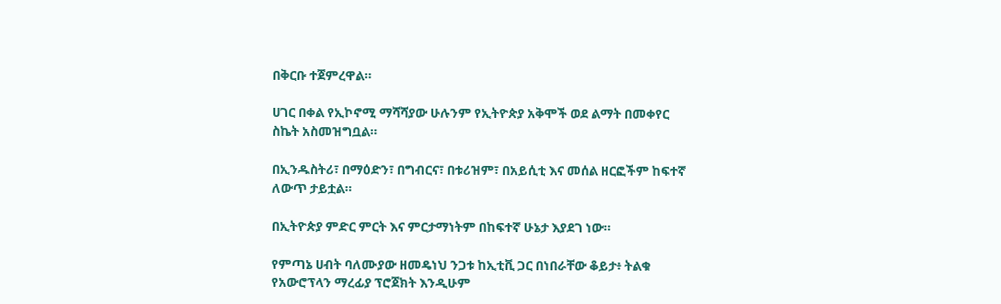በቅርቡ ተጀምረዋል።

ሀገር በቀል የኢኮኖሚ ማሻሻያው ሁሉንም የኢትዮጵያ አቅሞች ወደ ልማት በመቀየር ስኬት አስመዝግቧል።

በኢንዱስትሪ፣ በማዕድን፣ በግብርና፣ በቱሪዝም፣ በአይሲቲ እና መሰል ዘርፎችም ከፍተኛ ለውጥ ታይቷል።

በኢትዮጵያ ምድር ምርት እና ምርታማነትም በከፍተኛ ሁኔታ እያደገ ነው።

የምጣኔ ሀብት ባለሙያው ዘመዴነህ ንጋቱ ከኢቲቪ ጋር በነበራቸው ቆይታ፥ ትልቁ የአውሮፕላን ማረፊያ ፕሮጀክት እንዲሁም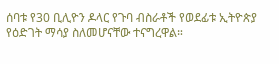ሰባቱ የ30 ቢሊዮን ዶላር የጉባ ብስራቶች የወደፊቱ ኢትዮጵያ የዕድገት ማሳያ ስለመሆናቸው ተናግረዋል።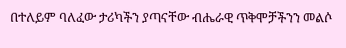በተለይም ባለፈው ታሪካችን ያጣናቸው ብሔራዊ ጥቅሞቻችንን መልሶ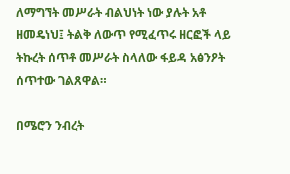ለማግኘት መሥራት ብልህነት ነው ያሉት አቶ ዘመዴነህ፤ ትልቅ ለውጥ የሚፈጥሩ ዘርፎች ላይ ትኩረት ሰጥቶ መሥራት ስላለው ፋይዳ አፅንዖት ሰጥተው ገልጸዋል።

በሜሮን ንብረት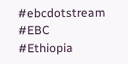#ebcdotstream #EBC #Ethiopia